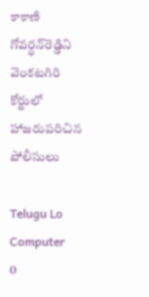కాకాణి గోవర్ధన్‌రెడ్డిని వెంకటగిరి కోర్టులో హాజరుపరిచిన పోలీసులు

Telugu Lo Computer
0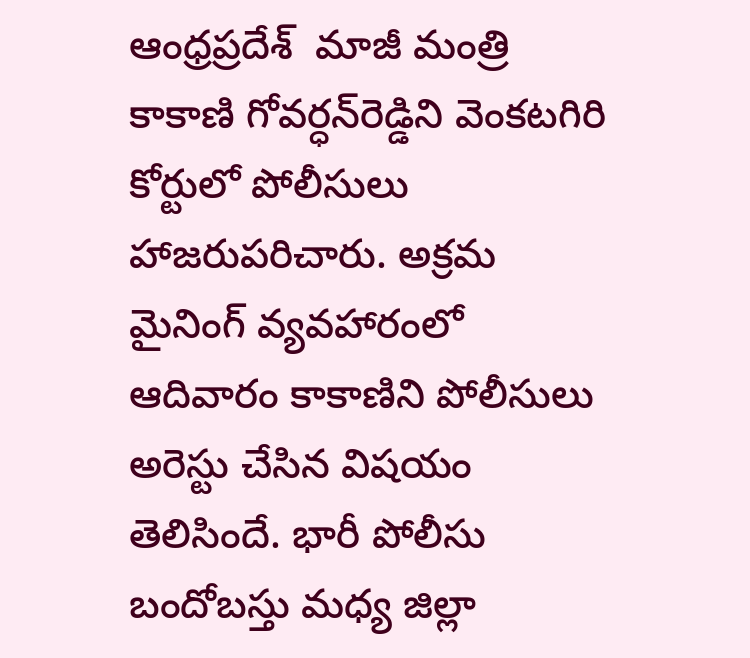ఆంధ్రప్రదేశ్  మాజీ మంత్రి కాకాణి గోవర్ధన్‌రెడ్డిని వెంకటగిరి కోర్టులో పోలీసులు హాజరుపరిచారు. అక్రమ మైనింగ్ వ్యవహారంలో ఆదివారం కాకాణిని పోలీసులు అరెస్టు చేసిన విషయం తెలిసిందే. భారీ పోలీసు బందోబస్తు మధ్య జిల్లా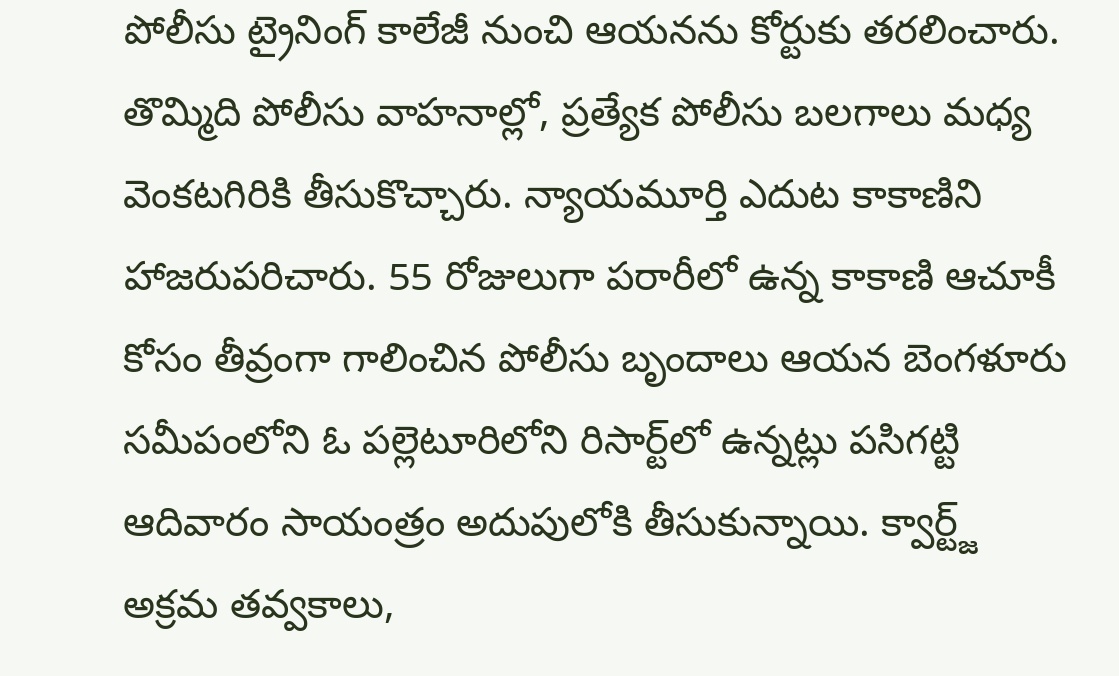పోలీసు ట్రైనింగ్ కాలేజీ నుంచి ఆయనను కోర్టుకు తరలించారు. తొమ్మిది పోలీసు వాహనాల్లో, ప్రత్యేక పోలీసు బలగాలు మధ్య వెంకటగిరికి తీసుకొచ్చారు. న్యాయమూర్తి ఎదుట కాకాణిని హాజరుపరిచారు. 55 రోజులుగా పరారీలో ఉన్న కాకాణి ఆచూకీ కోసం తీవ్రంగా గాలించిన పోలీసు బృందాలు ఆయన బెంగళూరు సమీపంలోని ఓ పల్లెటూరిలోని రిసార్ట్‌లో ఉన్నట్లు పసిగట్టి ఆదివారం సాయంత్రం అదుపులోకి తీసుకున్నాయి. క్వార్ట్జ్‌ అక్రమ తవ్వకాలు,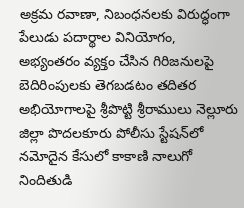అక్రమ రవాణా, నిబంధనలకు విరుద్ధంగా పేలుడు పదార్థాల వినియోగం, అభ్యంతరం వ్యక్తం చేసిన గిరిజనులపై బెదిరింపులకు తెగబడటం తదితర అభియోగాలపై శ్రీపొట్టి శ్రీరాములు నెల్లూరు జిల్లా పొదలకూరు పోలీసు స్టేషన్‌లో నమోదైన కేసులో కాకాణి నాలుగో నిందితుడి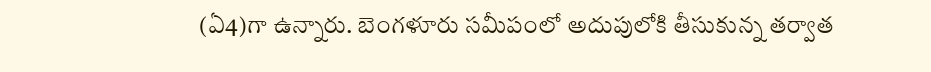(ఏ4)గా ఉన్నారు. బెంగళూరు సమీపంలో అదుపులోకి తీసుకున్న తర్వాత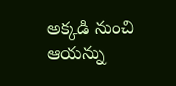అక్కడి నుంచి ఆయన్ను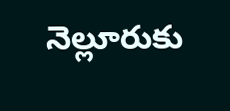నెల్లూరుకు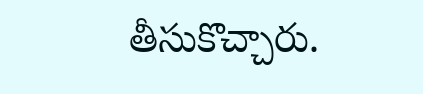తీసుకొచ్చారు.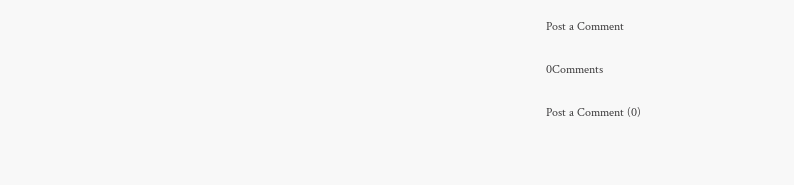Post a Comment

0Comments

Post a Comment (0)